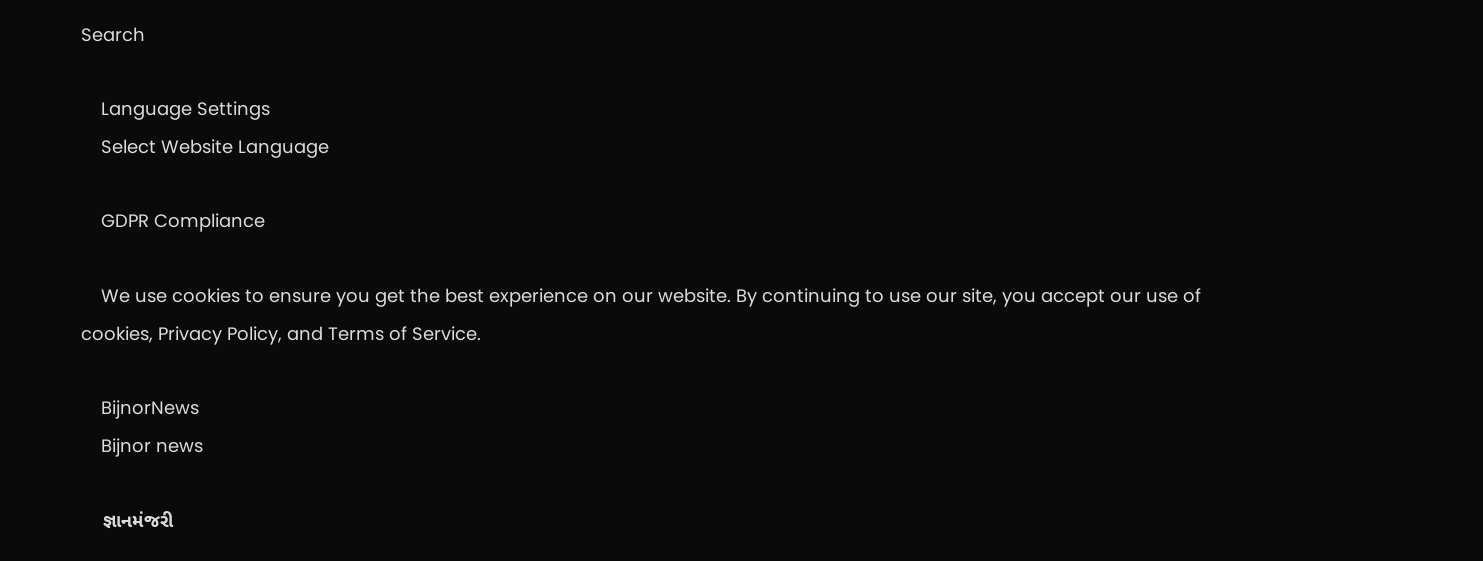Search

    Language Settings
    Select Website Language

    GDPR Compliance

    We use cookies to ensure you get the best experience on our website. By continuing to use our site, you accept our use of cookies, Privacy Policy, and Terms of Service.

    BijnorNews
    Bijnor news

    જ્ઞાનમંજરી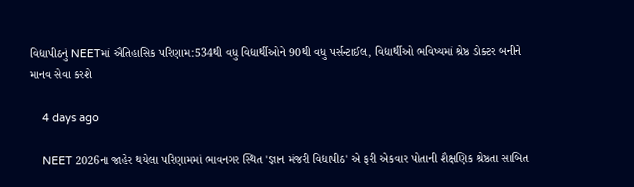વિદ્યાપીઠનું NEETમાં ઐતિહાસિક પરિણામ:534થી વધુ વિદ્યાર્થીઓને 90થી વધુ પર્સન્ટાઈલ, વિદ્યાર્થીઓ ભવિષ્યમાં શ્રેષ્ઠ ડોક્ટર બનીને માનવ સેવા કરશે

    4 days ago

    NEET 2026ના જાહેર થયેલા પરિણામમાં ભાવનગર સ્થિત 'જ્ઞાન મંજરી વિદ્યાપીઠ' એ ફરી એકવાર પોતાની શૈક્ષણિક શ્રેષ્ઠતા સાબિત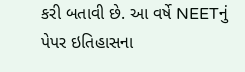કરી બતાવી છે. આ વર્ષે NEETનું પેપર ઇતિહાસના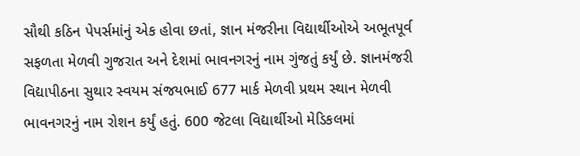સૌથી કઠિન પેપર્સમાંનું એક હોવા છતાં, જ્ઞાન મંજરીના વિદ્યાર્થીઓએ અભૂતપૂર્વ સફળતા મેળવી ગુજરાત અને દેશમાં ભાવનગરનું નામ ગુંજતું કર્યું છે. જ્ઞાનમંજરી વિદ્યાપીઠના સુથાર સ્વયમ સંજયભાઈ 677 માર્ક મેળવી પ્રથમ સ્થાન મેળવી ભાવનગરનું નામ રોશન કર્યું હતું. 600 જેટલા વિદ્યાર્થીઓ મેડિકલમાં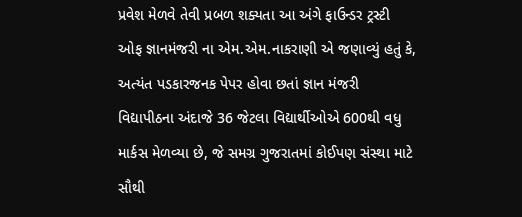પ્રવેશ મેળવે તેવી પ્રબળ શક્યતા આ અંગે ફાઉન્ડર ટ્રસ્ટી ઓફ જ્ઞાનમંજરી ના એમ.એમ.નાકરાણી એ જણાવ્યું હતું કે, અત્યંત પડકારજનક પેપર હોવા છતાં જ્ઞાન મંજરી વિદ્યાપીઠના અંદાજે 36 જેટલા વિદ્યાર્થીઓએ 600થી વધુ માર્કસ મેળવ્યા છે, જે સમગ્ર ગુજરાતમાં કોઈપણ સંસ્થા માટે સૌથી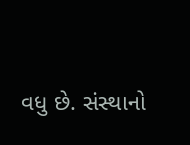વધુ છે. સંસ્થાનો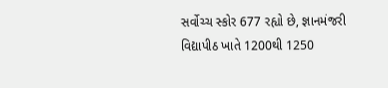સર્વોચ્ચ સ્કોર 677 રહ્યો છે, જ્ઞાનમંજરી વિદ્યાપીઠ ખાતે 1200થી 1250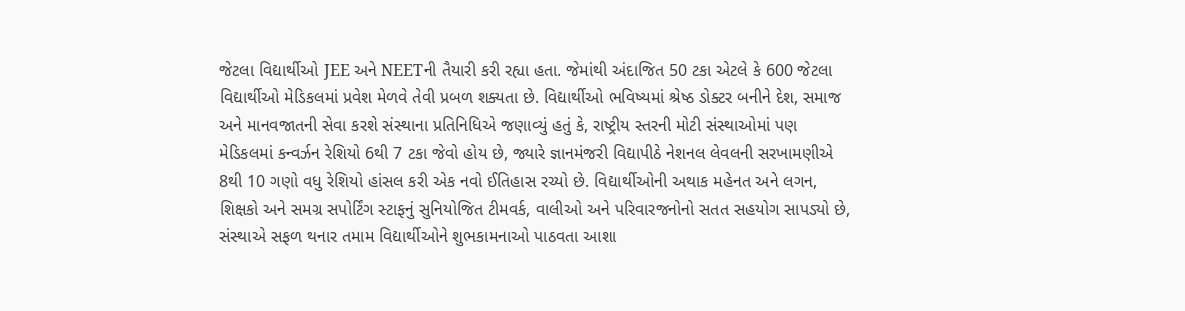જેટલા વિદ્યાર્થીઓ JEE અને NEETની તૈયારી કરી રહ્યા હતા. જેમાંથી અંદાજિત 50 ટકા એટલે કે 600 જેટલા વિદ્યાર્થીઓ મેડિકલમાં પ્રવેશ મેળવે તેવી પ્રબળ શક્યતા છે. વિદ્યાર્થીઓ ભવિષ્યમાં શ્રેષ્ઠ ડોક્ટર બનીને દેશ, સમાજ અને માનવજાતની સેવા કરશે સંસ્થાના પ્રતિનિધિએ જણાવ્યું હતું કે, રાષ્ટ્રીય સ્તરની મોટી સંસ્થાઓમાં પણ મેડિકલમાં કન્વર્ઝન રેશિયો 6થી 7 ટકા જેવો હોય છે, જ્યારે જ્ઞાનમંજરી વિદ્યાપીઠે નેશનલ લેવલની સરખામણીએ 8થી 10 ગણો વધુ રેશિયો હાંસલ કરી એક નવો ઈતિહાસ રચ્યો છે. વિદ્યાર્થીઓની અથાક મહેનત અને લગન, શિક્ષકો અને સમગ્ર સપોર્ટિંગ સ્ટાફનું સુનિયોજિત ટીમવર્ક, વાલીઓ અને પરિવારજનોનો સતત સહયોગ સાપડ્યો છે, સંસ્થાએ સફળ થનાર તમામ વિદ્યાર્થીઓને શુભકામનાઓ પાઠવતા આશા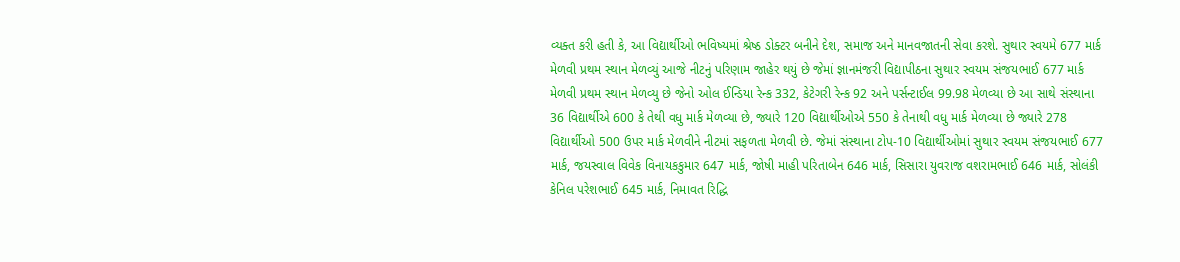વ્યક્ત કરી હતી કે, આ વિદ્યાર્થીઓ ભવિષ્યમાં શ્રેષ્ઠ ડોક્ટર બનીને દેશ, સમાજ અને માનવજાતની સેવા કરશે. સુથાર સ્વયમે 677 માર્ક મેળવી પ્રથમ સ્થાન મેળવ્યું આજે નીટનું પરિણામ જાહેર થયું છે જેમાં જ્ઞાનમંજરી વિદ્યાપીઠના સુથાર સ્વયમ સંજયભાઈ 677 માર્ક મેળવી પ્રથમ સ્થાન મેળવ્યુ છે જેનો ઓલ ઈન્ડિયા રેન્ક 332, કેટેગરી રેન્ક 92 અને પર્સન્ટાઈલ 99.98 મેળવ્યા છે આ સાથે સંસ્થાના 36 વિદ્યાર્થીએ 600 કે તેથી વધુ માર્ક મેળવ્યા છે, જ્યારે 120 વિદ્યાર્થીઓએ 550 કે તેનાથી વધુ માર્ક મેળવ્યા છે જ્યારે 278 વિદ્યાર્થીઓ 500 ઉપર માર્ક મેળવીને નીટમાં સફળતા મેળવી છે. જેમાં સંસ્થાના ટોપ-10 વિદ્યાર્થીઓમાં સુથાર સ્વયમ સંજયભાઈ 677 માર્ક, જયસ્વાલ વિવેક વિનાયકકુમાર 647 માર્ક, જોષી માહી પરિતાબેન 646 માર્ક, સિસારા યુવરાજ વશરામભાઈ 646 માર્ક, સોલંકી કેનિલ પરેશભાઈ 645 માર્ક, નિમાવત રિદ્ધિ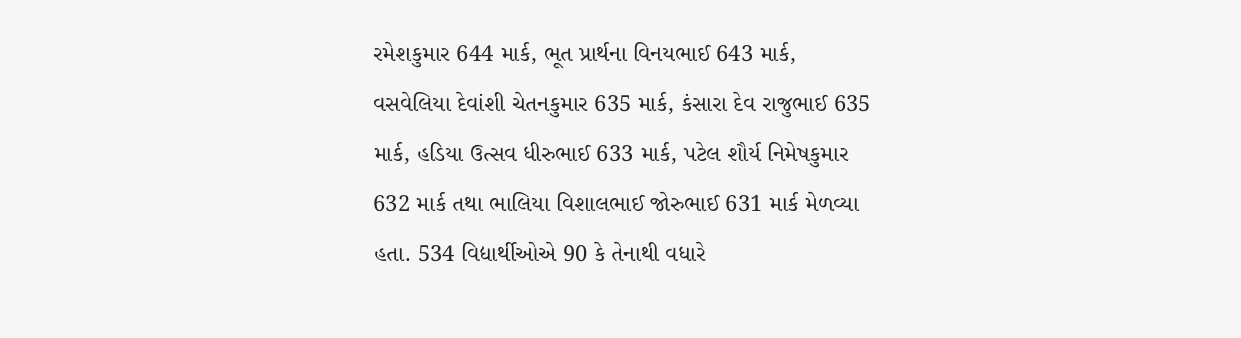રમેશકુમાર 644 માર્ક, ભૂત પ્રાર્થના વિનયભાઈ 643 માર્ક, વસવેલિયા દેવાંશી ચેતનકુમાર 635 માર્ક, કંસારા દેવ રાજુભાઈ 635 માર્ક, હડિયા ઉત્સવ ધીરુભાઈ 633 માર્ક, પટેલ શૌર્ય નિમેષકુમાર 632 માર્ક તથા ભાલિયા વિશાલભાઈ જોરુભાઈ 631 માર્ક મેળવ્યા હતા. 534 વિદ્યાર્થીઓએ 90 કે તેનાથી વધારે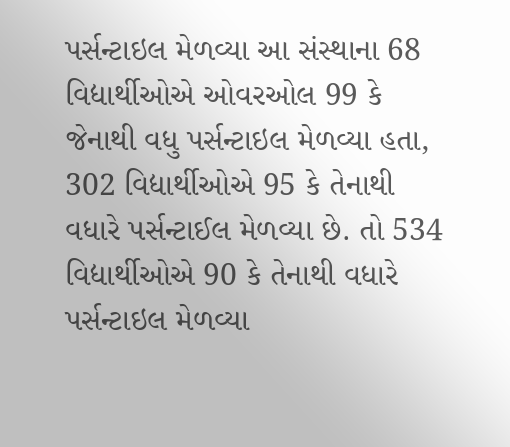પર્સન્ટાઇલ મેળવ્યા આ સંસ્થાના 68 વિદ્યાર્થીઓએ ઓવરઓલ 99 કે જેનાથી વધુ પર્સન્ટાઇલ મેળવ્યા હતા, 302 વિદ્યાર્થીઓએ 95 કે તેનાથી વધારે પર્સન્ટાઈલ મેળવ્યા છે. તો 534 વિદ્યાર્થીઓએ 90 કે તેનાથી વધારે પર્સન્ટાઇલ મેળવ્યા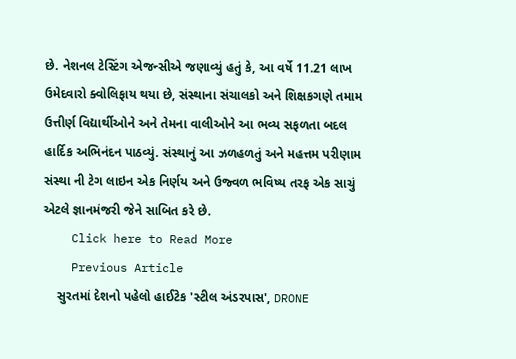છે. નેશનલ ટેસ્ટિંગ એજન્સીએ જણાવ્યું હતું કે, આ વર્ષે 11.21 લાખ ઉમેદવારો ક્વોલિફાય થયા છે, સંસ્થાના સંચાલકો અને શિક્ષકગણે તમામ ઉત્તીર્ણ વિદ્યાર્થીઓને અને તેમના વાલીઓને આ ભવ્ય સફળતા બદલ હાર્દિક અભિનંદન પાઠવ્યું. સંસ્થાનું આ ઝળહળતું અને મહત્તમ પરીણામ સંસ્થા ની ટેગ લાઇન એક નિર્ણય અને ઉજ્વળ ભવિષ્ય તરફ એક સાચું એટલે જ્ઞાનમંજરી જેને સાબિત કરે છે.
    Click here to Read More
    Previous Article
    સુરતમાં દેશનો પહેલો હાઈટેક 'સ્ટીલ અંડરપાસ', DRONE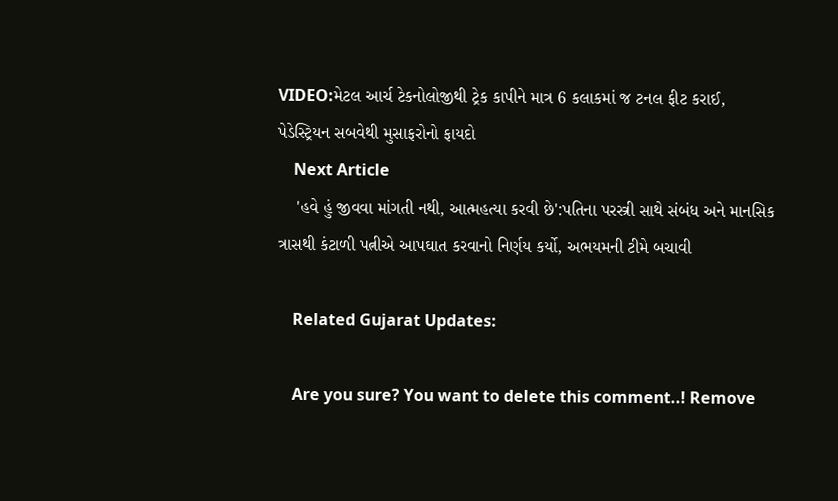VIDEO:મેટલ આર્ચ ટેકનોલોજીથી ટ્રેક કાપીને માત્ર 6 કલાકમાં જ ટનલ ફીટ કરાઈ, પેડેસ્ટ્રિયન સબવેથી મુસાફરોનો ફાયદો
    Next Article
    'હવે હું જીવવા માંગતી નથી, આત્મહત્યા કરવી છે':પતિના પરસ્ત્રી સાથે સંબંધ અને માનસિક ત્રાસથી કંટાળી પત્નીએ આપઘાત કરવાનો નિર્ણય કર્યો, અભયમની ટીમે બચાવી

    Related Gujarat Updates:

    Are you sure? You want to delete this comment..! Remove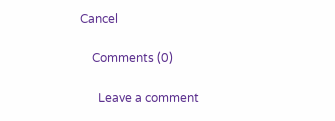Cancel

    Comments (0)

      Leave a comment